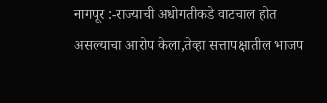नागपूर :-राज्याची अधोगतीकडे वाटचाल होत असल्याचा आरोप केला,तेव्हा सत्तापक्षातील भाजप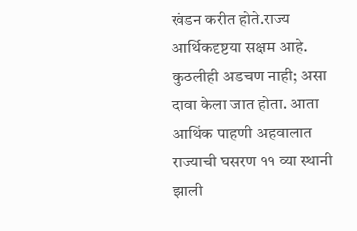खंडन करीत होते.राज्य आर्थिकदृष्टया सक्षम आहे. कुठलीही अडचण नाही; असा दावा केला जात होता. आता आथिंक पाहणी अहवालात राज्याची घसरण ११ व्या स्थानी झाली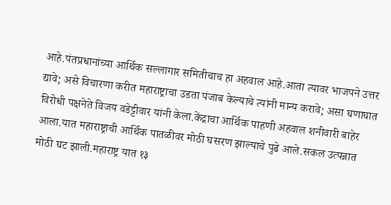आहे.पंतप्रधानांच्या आर्थिक सल्लागार समितीचाच हा अहवाल आहे.आता त्यावर भाजपने उत्तर द्यावे; असे विचारणा करीत महाराष्ट्राचा उडता पंजाब केल्याचे त्यांनी मान्य करावे; असा घणाघात विरोधी पक्षनेते विजय वडेट्टीवार यांनी केला.केंद्राचा आर्थिक पाहणी अहवाल शनीवारी बाहेर आला.यात महाराष्ट्राची आर्थिक पातळीवर मोठी घसरण झाल्याचे पुढे आले.सकल उत्पन्नात मोठी घट झाली.महाराष्ट्र यात १३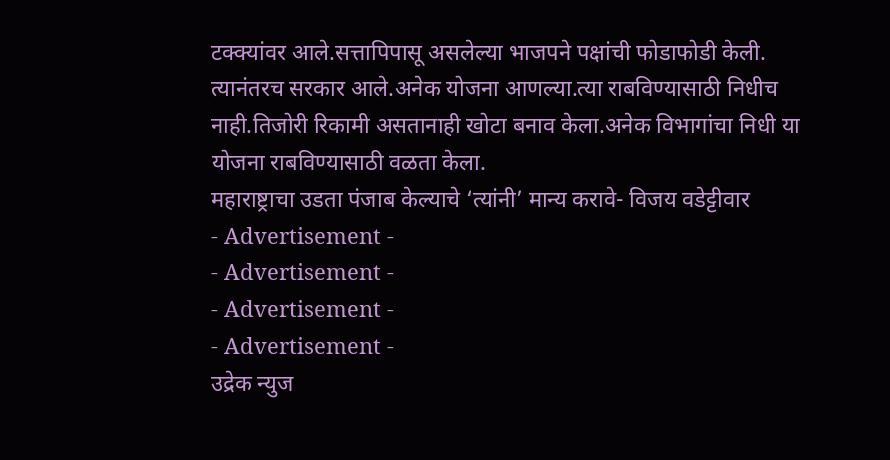टक्क्यांवर आले.सत्तापिपासू असलेल्या भाजपने पक्षांची फोडाफोडी केली. त्यानंतरच सरकार आले.अनेक योजना आणल्या.त्या राबविण्यासाठी निधीच नाही.तिजोरी रिकामी असतानाही खोटा बनाव केला.अनेक विभागांचा निधी या योजना राबविण्यासाठी वळता केला.
महाराष्ट्राचा उडता पंजाब केल्याचे ‘त्यांनी’ मान्य करावे- विजय वडेट्टीवार
- Advertisement -
- Advertisement -
- Advertisement -
- Advertisement -
उद्रेक न्युज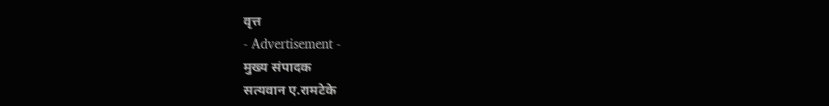वृत्त
- Advertisement -
मुख्य संपादक
सत्यवान ए.रामटेके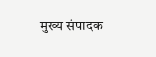मुख्य संपादक